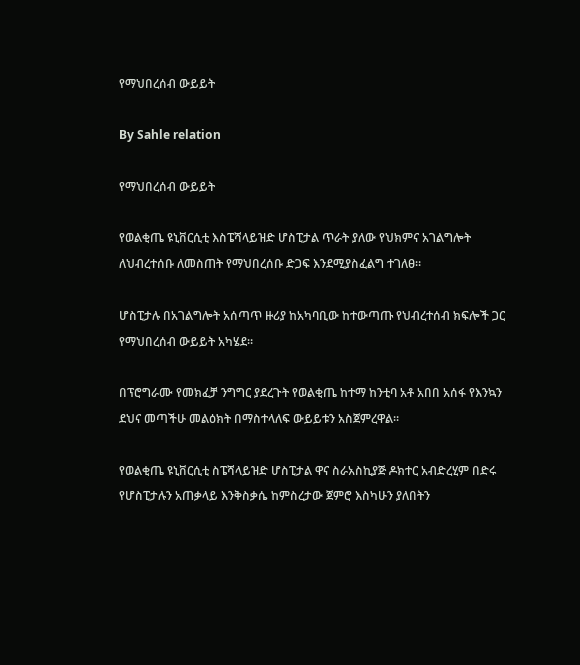የማህበረሰብ ውይይት

By Sahle relation

የማህበረሰብ ውይይት

የወልቂጤ ዩኒቨርሲቲ እስፔሻላይዝድ ሆስፒታል ጥራት ያለው የህክምና አገልግሎት ለህብረተሰቡ ለመስጠት የማህበረሰቡ ድጋፍ እንደሚያስፈልግ ተገለፀ።

ሆስፒታሉ በአገልግሎት አሰጣጥ ዙሪያ ከአካባቢው ከተውጣጡ የህብረተሰብ ክፍሎች ጋር የማህበረሰብ ውይይት አካሄደ።

በፕሮግራሙ የመክፈቻ ንግግር ያደረጉት የወልቂጤ ከተማ ከንቲባ አቶ አበበ አሰፋ የእንኳን ደህና መጣችሁ መልዕክት በማስተላለፍ ውይይቱን አስጀምረዋል፡፡

የወልቂጤ ዩኒቨርሲቲ ስፔሻላይዝድ ሆስፒታል ዋና ስራአስኪያጅ ዶክተር አብድረሂም በድሩ የሆስፒታሉን አጠቃላይ እንቅስቃሴ ከምስረታው ጀምሮ እስካሁን ያለበትን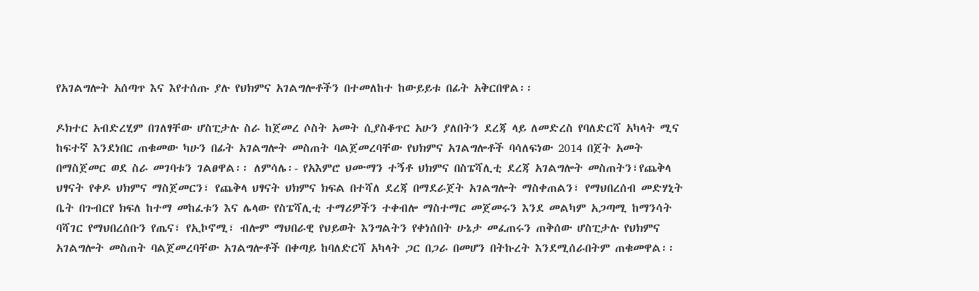የአገልግሎት አሰጣጥ እና እየተሰጡ ያሉ የህክምና አገልግሎቶችን በተመለከተ ከውይይቱ በፊት አቅርበዋል፡፡

ዶክተር አብድረሂም በገለፃቸው ሆስፒታሉ ስራ ከጀመረ ሶስት አመት ሲያስቆጥር አሁን ያለበትን ደረጃ ላይ ለመድረስ የባለድርሻ አካላት ሚና ከፍተኛ እንደነበር ጠቁመው ካሁን በፊት አገልግሎት መስጠት ባልጀመረባቸው የህክምና አገልግሎቶች ባሳለፍነው 2014 በጀት አመት በማስጀመር ወደ ስራ መገባቱን ገልፀዋል፡፡ ለምሳሌ፡- የአእምሮ ህሙማን ተኝቶ ህክምና በስፔሻሊቲ ደረጃ አገልግሎት መስጠትን፣የጨቅላ ህፃናት የቀዶ ህክምና ማስጀመርን፣ የጨቅላ ህፃናት ህክምና ክፍል በተሻለ ደረጃ በማደራጀት አገልግሎት ማስቀጠልን፣ የማህበረሰብ መድሃኒት ቤት በጉብርየ ክፍለ ከተማ መከፈቱን እና ሌላው የስፔሻሊቲ ተማሪዎችን ተቀብሎ ማስተማር መጀመሩን እንደ መልካም አጋጣሚ ከማንሳት ባሻገር የማህበረሰቡን የጤና፣ የኢኮኖሚ፣ ብሎም ማህበራዊ የህይወት እንግልትን የቀነሰበት ሁኔታ መፈጠሩን ጠቅሰው ሆስፒታሉ የህክምና አገልግሎት መስጠት ባልጀመረባቸው አገልግሎቶች በቀጣይ ከባለድርሻ አካላት ጋር በጋራ በመሆን በትኩረት እንደሚሰራበትም ጠቁመዋል፡፡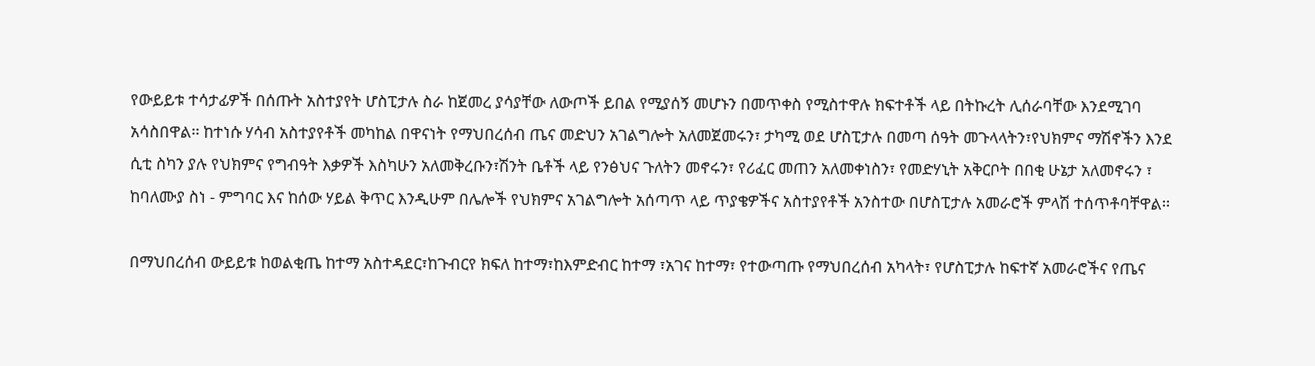የውይይቱ ተሳታፊዎች በሰጡት አስተያየት ሆስፒታሉ ስራ ከጀመረ ያሳያቸው ለውጦች ይበል የሚያሰኝ መሆኑን በመጥቀስ የሚስተዋሉ ክፍተቶች ላይ በትኩረት ሊሰራባቸው እንደሚገባ አሳስበዋል፡፡ ከተነሱ ሃሳብ አስተያየቶች መካከል በዋናነት የማህበረሰብ ጤና መድህን አገልግሎት አለመጀመሩን፣ ታካሚ ወደ ሆስፒታሉ በመጣ ሰዓት መጉላላትን፣የህክምና ማሽኖችን እንደ ሲቲ ስካን ያሉ የህክምና የግብዓት እቃዎች እስካሁን አለመቅረቡን፣ሽንት ቤቶች ላይ የንፅህና ጉለትን መኖሩን፣ የሪፈር መጠን አለመቀነስን፣ የመድሃኒት አቅርቦት በበቂ ሁኔታ አለመኖሩን ፣ ከባለሙያ ስነ - ምግባር እና ከሰው ሃይል ቅጥር እንዲሁም በሌሎች የህክምና አገልግሎት አሰጣጥ ላይ ጥያቄዎችና አስተያየቶች አንስተው በሆስፒታሉ አመራሮች ምላሽ ተሰጥቶባቸዋል፡፡

በማህበረሰብ ውይይቱ ከወልቂጤ ከተማ አስተዳደር፣ከጉብርየ ክፍለ ከተማ፣ከእምድብር ከተማ ፣አገና ከተማ፣ የተውጣጡ የማህበረሰብ አካላት፣ የሆስፒታሉ ከፍተኛ አመራሮችና የጤና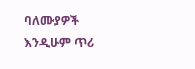ባለሙያዎች እንዲሁም ጥሪ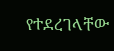የተደረገላቸው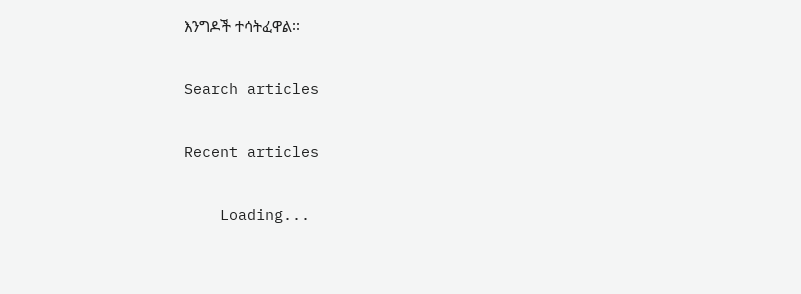እንግዶች ተሳትፈዋል፡፡

Search articles

Recent articles

    Loading...